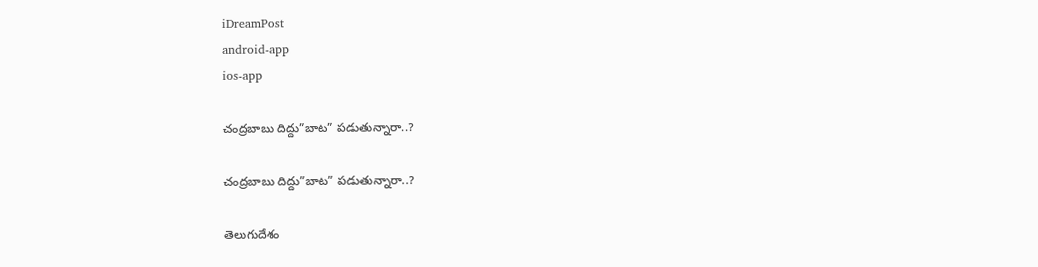iDreamPost
android-app
ios-app

చంద్ర‌బాబు దిద్దు”బాట” ప‌డుతున్నారా..?

చంద్ర‌బాబు దిద్దు”బాట” ప‌డుతున్నారా..?

తెలుగుదేశం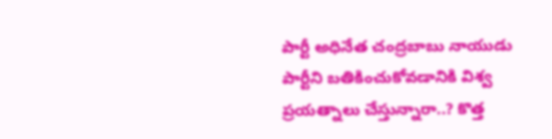పార్టీ అధినేత చంద్ర‌బాబు నాయుడు పార్టీని బ‌తికించుకోవ‌డానికి విశ్వ ప్ర‌య‌త్నాలు చేస్తున్నారా..? కొత్త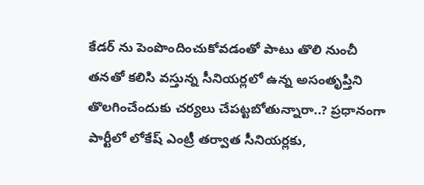కేడ‌ర్ ను పెంపొందించుకోవ‌డంతో పాటు తొలి నుంచీ త‌న‌తో క‌లిసి వ‌స్తున్న సీనియ‌ర్ల‌లో ఉన్న అసంతృప్తిని తొల‌గించేందుకు చ‌ర్య‌లు చేప‌ట్ట‌బోతున్నారా..? ప్ర‌ధానంగా పార్టీలో లోకేష్ ఎంట్రీ త‌ర్వాత సీనియ‌ర్ల‌కు,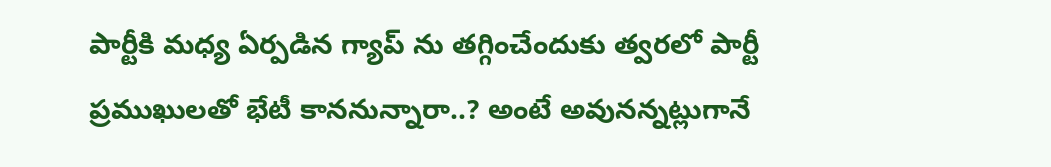పార్టీకి మ‌ధ్య ఏర్ప‌డిన గ్యాప్ ను త‌గ్గించేందుకు త్వ‌ర‌లో పార్టీ ప్ర‌ముఖుల‌తో భేటీ కాన‌నున్నారా..? అంటే అవునన్న‌ట్లుగానే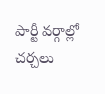పార్టీ వ‌ర్గాల్లో చ‌ర్చ‌లు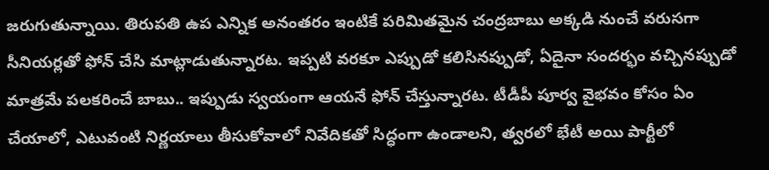జ‌రుగుతున్నాయి. తిరుప‌తి ఉప ఎన్నిక అనంత‌రం ఇంటికే ప‌రిమిత‌మైన చంద్ర‌బాబు అక్క‌డి నుంచే వ‌రుస‌గా సీనియ‌ర్ల‌తో ఫోన్ చేసి మాట్లాడుతున్నార‌ట‌. ఇప్ప‌టి వ‌ర‌కూ ఎప్పుడో క‌లిసిన‌ప్పుడో, ఏదైనా సంద‌ర్భం వ‌చ్చిన‌ప్పుడో మాత్ర‌మే ప‌ల‌క‌రించే బాబు.. ఇప్పుడు స్వ‌యంగా ఆయ‌నే ఫోన్ చేస్తున్నార‌ట‌. టీడీపీ పూర్వ వైభ‌వం కోసం ఏం చేయాలో, ఎటువంటి నిర్ణ‌యాలు తీసుకోవాలో నివేదిక‌తో సిద్ధంగా ఉండాల‌ని, త్వ‌ర‌లో భేటీ అయి పార్టీలో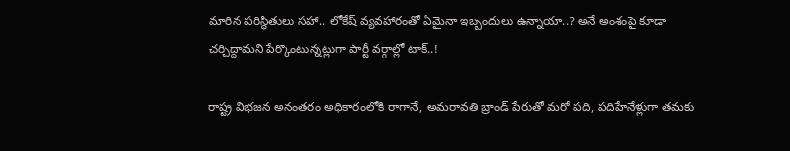మారిన ప‌రిస్థితులు స‌హా.. లోకేష్ వ్య‌వ‌హారంతో ఏమైనా ఇబ్బందులు ఉన్నాయా..? అనే అంశంపై కూడా చ‌ర్చిద్దామ‌ని పేర్కొంటున్న‌ట్లుగా పార్టీ వ‌ర్గాల్లో టాక్..!

రాష్ట్ర విభ‌జ‌న అనంత‌రం అధికారంలోకి రాగానే, అమ‌రావ‌తి బ్రాండ్ పేరుతో మ‌రో ప‌ది, ప‌దిహేనేళ్లుగా త‌మ‌కు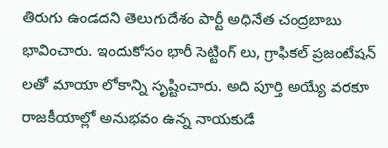తిరుగు ఉండ‌ద‌ని తెలుగుదేశం పార్టీ అధినేత చంద్ర‌బాబు భావించారు. ఇందుకోసం భారీ సెట్టింగ్ లు, గ్రాఫిక‌ల్ ప్ర‌జంటేష‌న్ ల‌తో మాయా లోకాన్ని సృష్టించారు. అది పూర్తి అయ్యే వ‌ర‌కూ రాజ‌కీయాల్లో అనుభ‌వం ఉన్న నాయ‌కుడే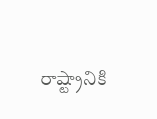రాష్ట్రానికి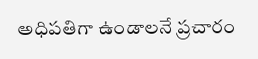అధిప‌తిగా ఉండాల‌నే ప్ర‌చారం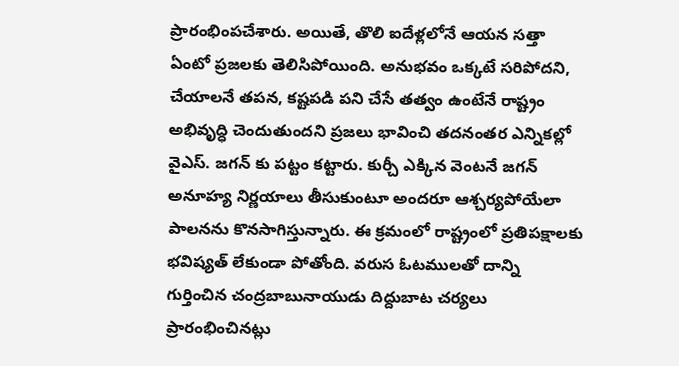ప్రారంభింప‌చేశారు. అయితే, తొలి ఐదేళ్ల‌లోనే ఆయ‌న స‌త్తా ఏంటో ప్ర‌జ‌ల‌కు తెలిసిపోయింది. అనుభ‌వం ఒక్క‌టే స‌రిపోద‌ని, చేయాల‌నే త‌ప‌న‌, క‌ష్ట‌ప‌డి ప‌ని చేసే త‌త్వం ఉంటేనే రాష్ట్రం అభివృద్ధి చెందుతుంద‌ని ప్ర‌జ‌లు భావించి త‌ద‌నంత‌ర ఎన్నిక‌ల్లో వైఎస్. జ‌గ‌న్ కు ప‌ట్టం క‌ట్టారు. కుర్చీ ఎక్కిన వెంట‌నే జ‌గ‌న్ అనూహ్య నిర్ణ‌యాలు తీసుకుంటూ అంద‌రూ ఆశ్చ‌ర్య‌పోయేలా పాల‌న‌ను కొన‌సాగిస్తున్నారు. ఈ క్ర‌మంలో రాష్ట్రంలో ప్ర‌తిప‌క్షాల‌కు భ‌విష్య‌త్ లేకుండా పోతోంది. వ‌రుస ఓట‌ముల‌తో దాన్ని గుర్తించిన చంద్ర‌బాబునాయుడు దిద్దుబాట చ‌ర్య‌లు ప్రారంభించిన‌ట్లు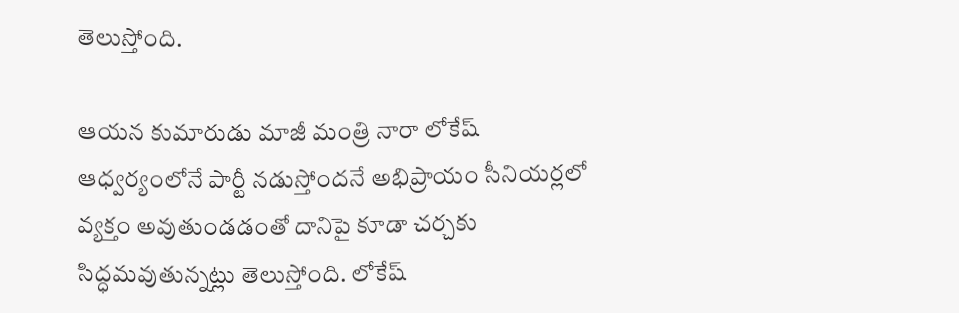తెలుస్తోంది.

ఆయన కుమారుడు మాజీ మంత్రి నారా లోకేష్ ఆధ్వర్యంలోనే పార్టీ నడుస్తోందనే అభిప్రాయం సీనియర్లలో వ్య‌క్తం అవుతుండ‌డంతో దానిపై కూడా చ‌ర్చ‌కు సిద్ధ‌మ‌వుతున్న‌ట్లు తెలుస్తోంది. లోకేష్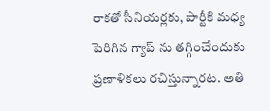రాక‌తో సీనియర్లకు, పార్టీకి మధ్య పెరిగిన‌ గ్యాప్ ను త‌గ్గించేందుకు ప్ర‌ణాళిక‌లు ర‌చిస్తున్నార‌ట‌. అతి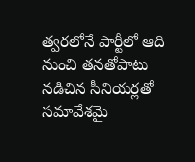త్వ‌ర‌లోనే పార్టీలో ఆది నుంచి తనతోపాటు నడిచిన సీనియర్లతో సమావేశమై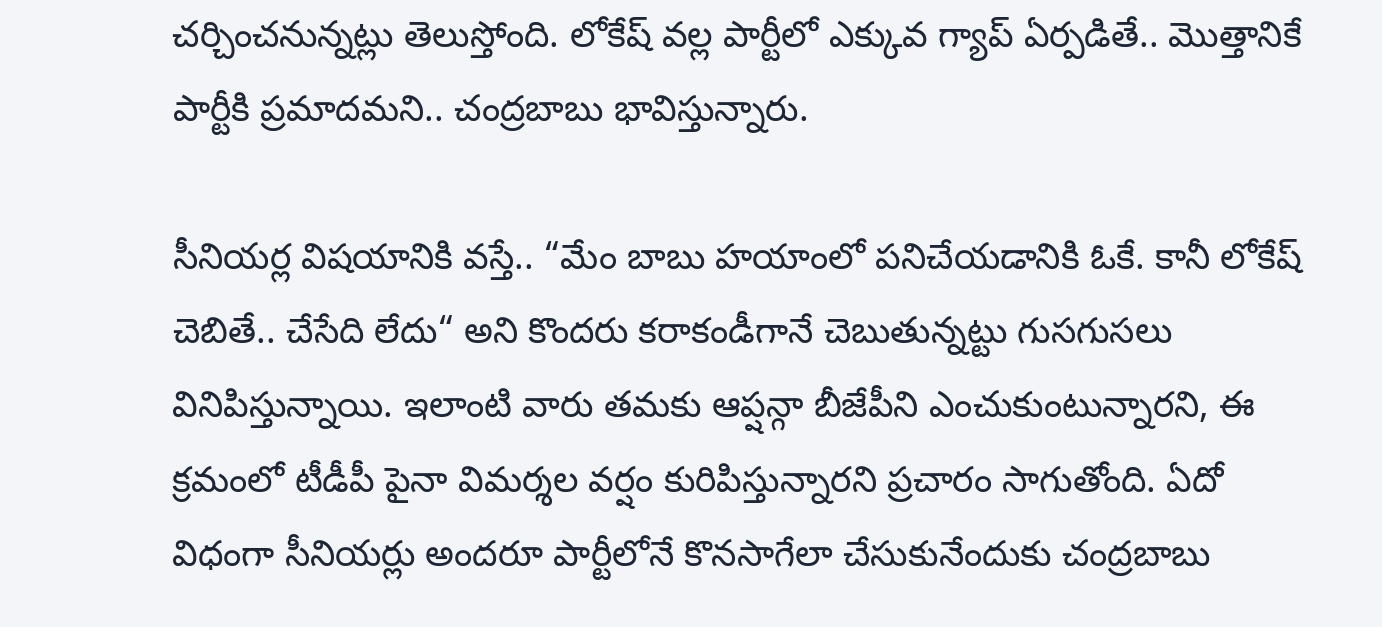చ‌ర్చించ‌నున్న‌ట్లు తెలుస్తోంది. లోకేష్ వల్ల పార్టీలో ఎక్కువ గ్యాప్ ఏర్పడితే.. మొత్తానికే పార్టీకి ప్రమాదమని.. చంద్రబాబు భావిస్తున్నారు.

సీనియర్ల విషయానికి వస్తే.. “మేం బాబు హయాంలో పనిచేయడానికి ఓకే. కానీ లోకేష్ చెబితే.. చేసేది లేదు“ అని కొందరు కరాకండీగానే చెబుతున్నట్టు గుసగుసలు వినిపిస్తున్నాయి. ఇలాంటి వారు తమకు ఆప్షన్గా బీజేపీని ఎంచుకుంటున్నారని, ఈ క్రమంలో టీడీపీ పైనా విమర్శల వర్షం కురిపిస్తున్నారని ప్రచారం సాగుతోంది. ఏదో విధంగా సీనియ‌ర్లు అంద‌రూ పార్టీలోనే కొన‌సాగేలా చేసుకునేందుకు చంద్ర‌బాబు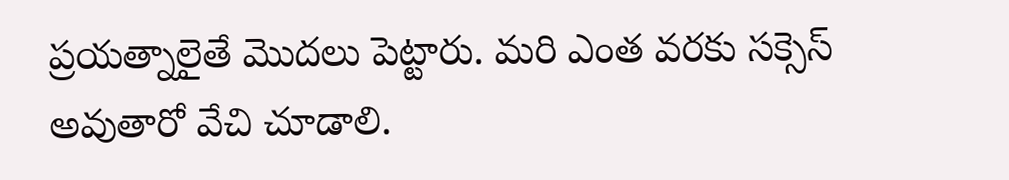ప్ర‌య‌త్నాలైతే మొద‌లు పెట్టారు. మ‌రి ఎంత వ‌ర‌కు స‌క్సెస్ అవుతారో వేచి చూడాలి.